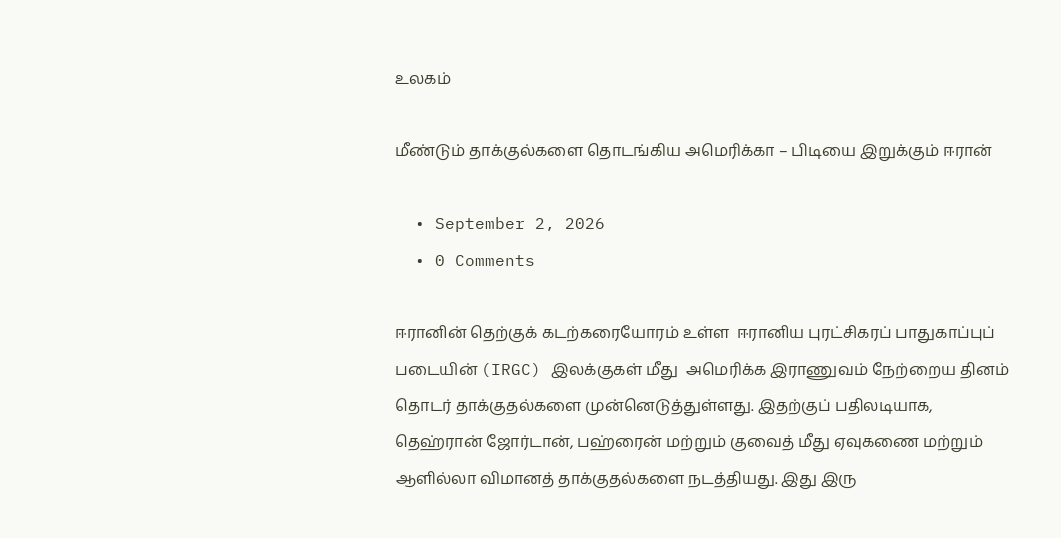உலகம்

மீண்டும் தாக்குல்களை தொடங்கிய அமெரிக்கா – பிடியை இறுக்கும் ஈரான்

  • September 2, 2026
  • 0 Comments

ஈரானின் தெற்குக் கடற்கரையோரம் உள்ள  ஈரானிய புரட்சிகரப் பாதுகாப்புப் படையின் (IRGC) இலக்குகள் மீது  அமெரிக்க இராணுவம் நேற்றைய தினம் தொடர் தாக்குதல்களை முன்னெடுத்துள்ளது. இதற்குப் பதிலடியாக, தெஹ்ரான் ஜோர்டான், பஹ்ரைன் மற்றும் குவைத் மீது ஏவுகணை மற்றும் ஆளில்லா விமானத் தாக்குதல்களை நடத்தியது. இது இரு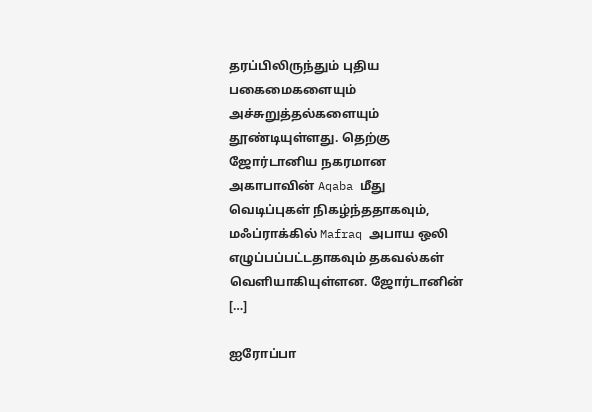தரப்பிலிருந்தும் புதிய பகைமைகளையும் அச்சுறுத்தல்களையும் தூண்டியுள்ளது. தெற்கு ஜோர்டானிய நகரமான அகாபாவின் Aqaba மீது வெடிப்புகள் நிகழ்ந்ததாகவும், மஃப்ராக்கில் Mafraq அபாய ஒலி எழுப்பப்பட்டதாகவும் தகவல்கள் வெளியாகியுள்ளன. ஜோர்டானின் […]

ஐரோப்பா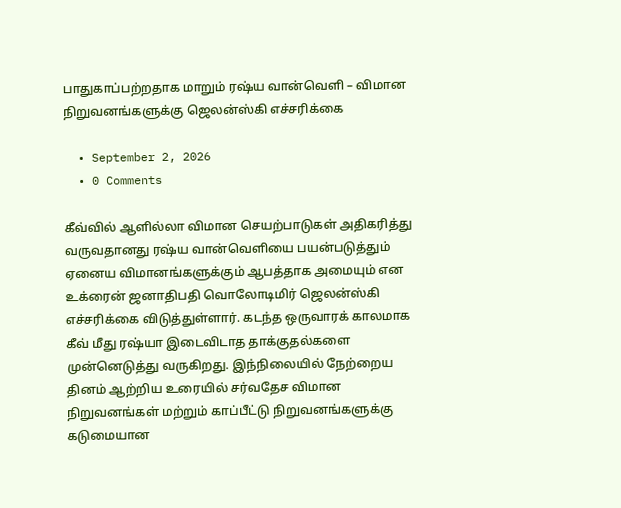பாதுகாப்பற்றதாக மாறும் ரஷ்ய வான்வெளி – விமான நிறுவனங்களுக்கு ஜெலன்ஸ்கி எச்சரிக்கை

  • September 2, 2026
  • 0 Comments

கீவ்வில் ஆளில்லா விமான செயற்பாடுகள் அதிகரித்து வருவதானது ரஷ்ய வான்வெளியை பயன்படுத்தும் ஏனைய விமானங்களுக்கும் ஆபத்தாக அமையும் என உக்ரைன் ஜனாதிபதி வொலோடிமிர் ஜெலன்ஸ்கி எச்சரிக்கை விடுத்துள்ளார். கடந்த ஒருவாரக் காலமாக கீவ் மீது ரஷ்யா இடைவிடாத தாக்குதல்களை முன்னெடுத்து வருகிறது. இந்நிலையில் நேற்றைய தினம் ஆற்றிய உரையில் சர்வதேச விமான நிறுவனங்கள் மற்றும் காப்பீட்டு நிறுவனங்களுக்கு கடுமையான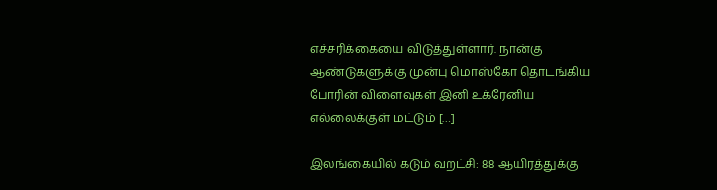எச்சரிக்கையை விடுத்துள்ளார். நான்கு ஆண்டுகளுக்கு முன்பு மொஸ்கோ தொடங்கிய போரின் விளைவுகள் இனி உக்ரேனிய எல்லைக்குள் மட்டும் […]

இலங்கையில் கடும் வறட்சி: 88 ஆயிரத்துக்கு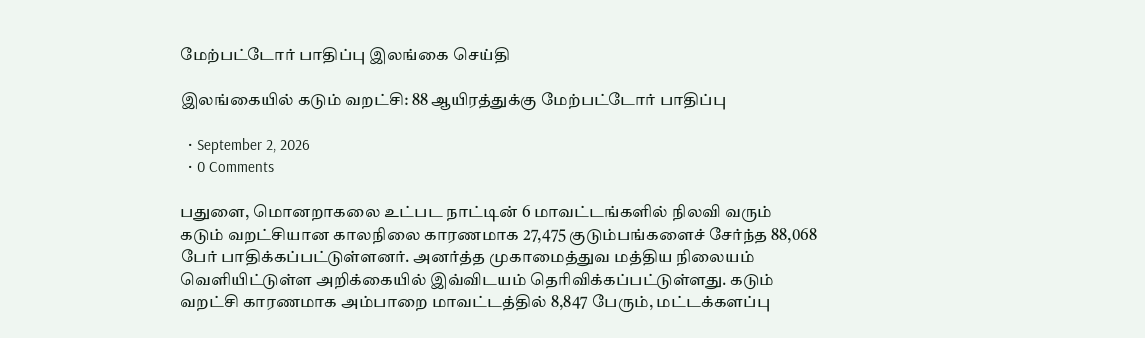மேற்பட்டோர் பாதிப்பு இலங்கை செய்தி

இலங்கையில் கடும் வறட்சி: 88 ஆயிரத்துக்கு மேற்பட்டோர் பாதிப்பு

  • September 2, 2026
  • 0 Comments

பதுளை, மொனறாகலை உட்பட நாட்டின் 6 மாவட்டங்களில் நிலவி வரும் கடும் வறட்சியான காலநிலை காரணமாக 27,475 குடும்பங்களைச் சேர்ந்த 88,068 பேர் பாதிக்கப்பட்டுள்ளனர். அனர்த்த முகாமைத்துவ மத்திய நிலையம் வெளியிட்டுள்ள அறிக்கையில் இவ்விடயம் தெரிவிக்கப்பட்டுள்ளது. கடும் வறட்சி காரணமாக அம்பாறை மாவட்டத்தில் 8,847 பேரும், மட்டக்களப்பு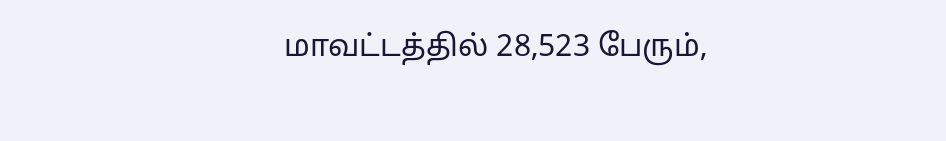மாவட்டத்தில் 28,523 பேரும்,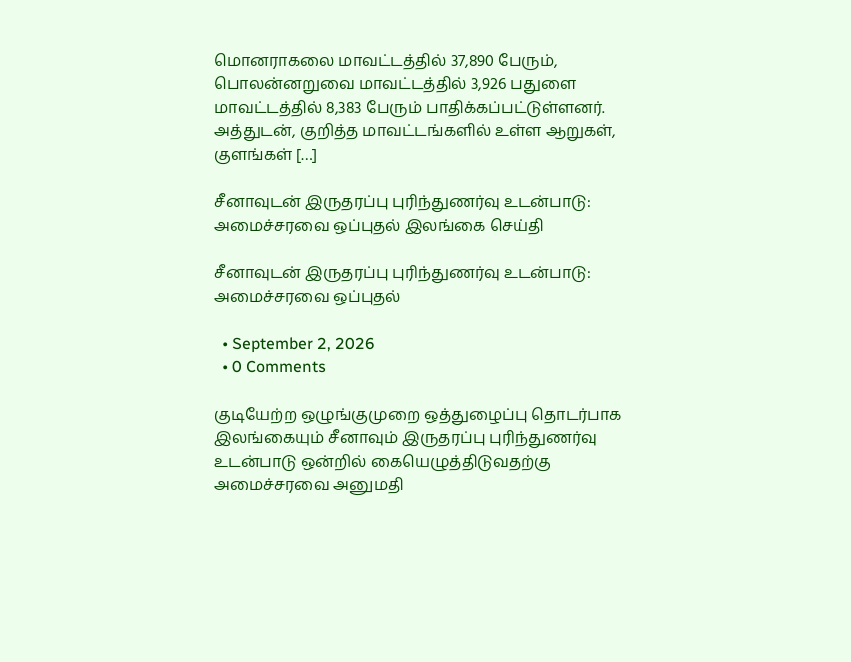மொனராகலை மாவட்டத்தில் 37,890 பேரும், பொலன்னறுவை மாவட்டத்தில் 3,926 பதுளை மாவட்டத்தில் 8,383 பேரும் பாதிக்கப்பட்டுள்ளனர். அத்துடன், குறித்த மாவட்டங்களில் உள்ள ஆறுகள், குளங்கள் […]

சீனாவுடன் இருதரப்பு புரிந்துணர்வு உடன்பாடு: அமைச்சரவை ஒப்புதல் இலங்கை செய்தி

சீனாவுடன் இருதரப்பு புரிந்துணர்வு உடன்பாடு: அமைச்சரவை ஒப்புதல்

  • September 2, 2026
  • 0 Comments

குடியேற்ற ஒழுங்குமுறை ஒத்துழைப்பு தொடர்பாக இலங்கையும் சீனாவும் இருதரப்பு புரிந்துணர்வு உடன்பாடு ஒன்றில் கையெழுத்திடுவதற்கு அமைச்சரவை அனுமதி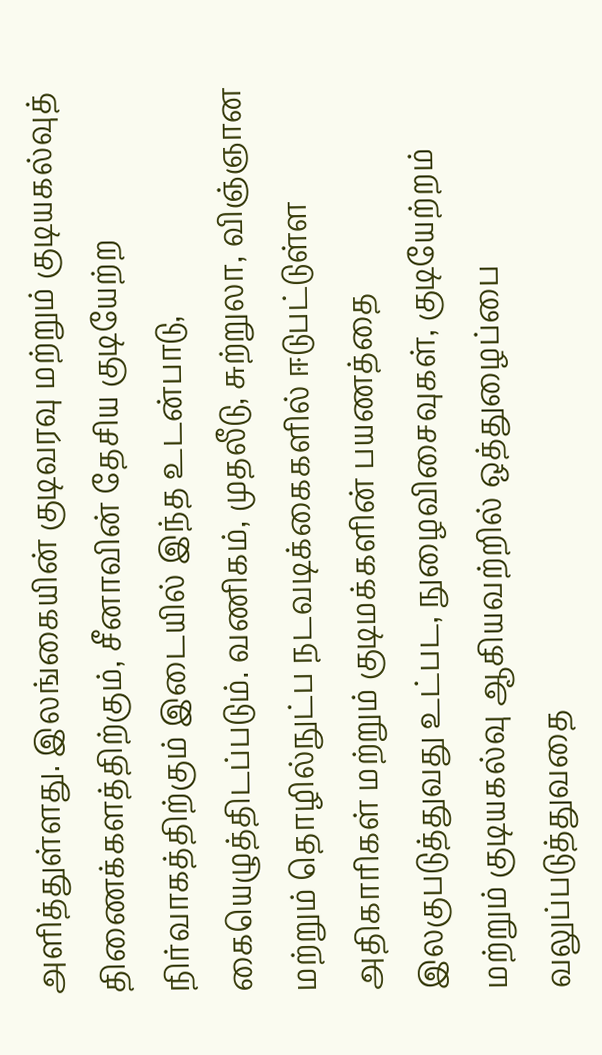அளித்துள்ளது. இலங்கையின் குடிவரவு மற்றும் குடியகல்வுத் திணைக்களத்திற்கும், சீனாவின் தேசிய குடியேற்ற நிர்வாகத்திற்கும் இடையில் இந்த உடன்பாடு, கையெழுத்திடப்படும். வணிகம், முதலீடு, சுற்றுலா, விஞ்ஞான மற்றும் தொழில்நுட்ப நடவடிக்கைகளில் ஈடுபட்டுள்ள அதிகாரிகள் மற்றும் குடிமக்களின் பயணத்தை இலகுபடுத்துவது உட்பட, நுழைவிசைவுகள், குடியேற்றம் மற்றும் குடியகல்வு ஆகியவற்றில் ஒத்துழைப்பை வலுப்படுத்துவதை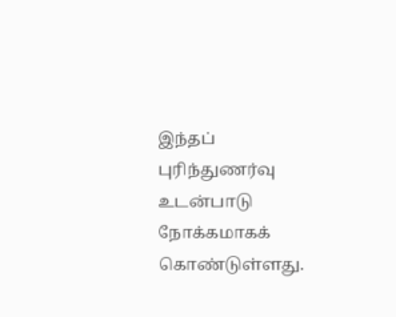இந்தப் புரிந்துணர்வு உடன்பாடு நோக்கமாகக் கொண்டுள்ளது.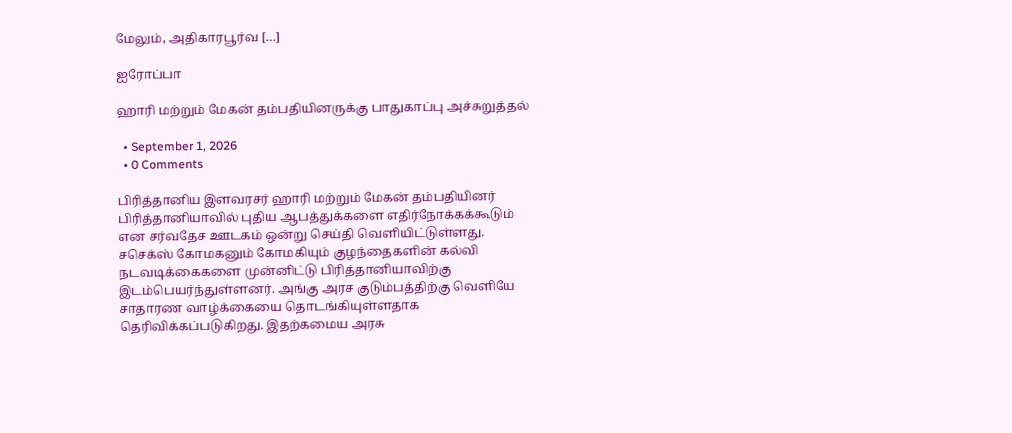மேலும், அதிகாரபூர்வ […]

ஐரோப்பா

ஹாரி மற்றும் மேகன் தம்பதியினருக்கு பாதுகாப்பு அச்சுறுத்தல்

  • September 1, 2026
  • 0 Comments

பிரித்தானிய இளவரசர் ஹாரி மற்றும் மேகன் தம்பதியினர் பிரித்தானியாவில் புதிய ஆபத்துக்களை எதிர்நோக்கக்கூடும் என சர்வதேச ஊடகம் ஒன்று செய்தி வெளியிட்டுள்ளது. சசெக்ஸ் கோமகனும் கோமகியும் குழந்தைகளின் கல்வி நடவடிக்கைகளை முன்னிட்டு பிரித்தானியாவிற்கு இடம்பெயர்ந்துள்ளனர். அங்கு அரச குடும்பத்திற்கு வெளியே சாதாரண வாழ்க்கையை தொடங்கியுள்ளதாக தெரிவிக்கப்படுகிறது. இதற்கமைய அரசு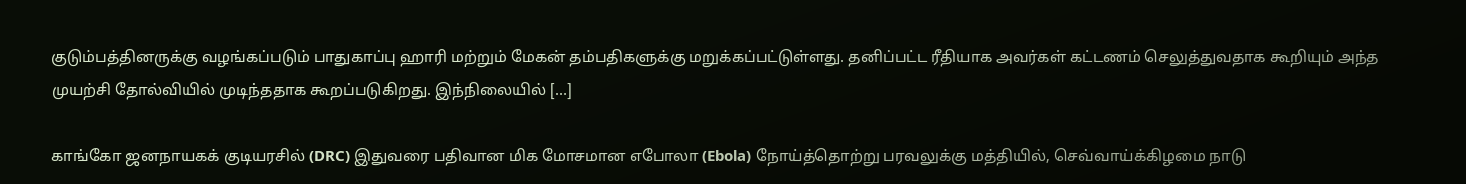குடும்பத்தினருக்கு வழங்கப்படும் பாதுகாப்பு ஹாரி மற்றும் மேகன் தம்பதிகளுக்கு மறுக்கப்பட்டுள்ளது. தனிப்பட்ட ரீதியாக அவர்கள் கட்டணம் செலுத்துவதாக கூறியும் அந்த முயற்சி தோல்வியில் முடிந்ததாக கூறப்படுகிறது. இந்நிலையில் […]

காங்கோ ஜனநாயகக் குடியரசில் (DRC) இதுவரை பதிவான மிக மோசமான எபோலா (Ebola) நோய்த்தொற்று பரவலுக்கு மத்தியில், செவ்வாய்க்கிழமை நாடு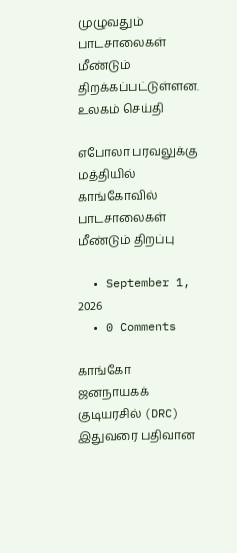முழுவதும் பாடசாலைகள் மீண்டும் திறக்கப்பட்டுள்ளன. உலகம் செய்தி

எபோலா பரவலுக்கு மத்தியில் காங்கோவில் பாடசாலைகள் மீண்டும் திறப்பு

  • September 1, 2026
  • 0 Comments

காங்கோ ஜனநாயகக் குடியரசில் (DRC) இதுவரை பதிவான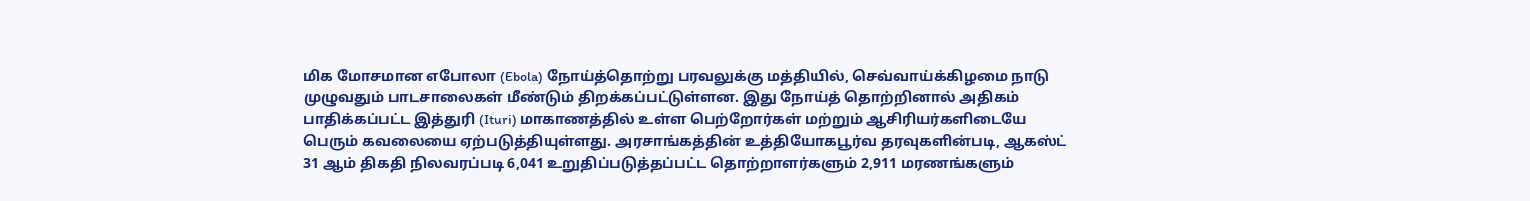மிக மோசமான எபோலா (Ebola) நோய்த்தொற்று பரவலுக்கு மத்தியில், செவ்வாய்க்கிழமை நாடு முழுவதும் பாடசாலைகள் மீண்டும் திறக்கப்பட்டுள்ளன. இது நோய்த் தொற்றினால் அதிகம் பாதிக்கப்பட்ட இத்துரி (Ituri) மாகாணத்தில் உள்ள பெற்றோர்கள் மற்றும் ஆசிரியர்களிடையே பெரும் கவலையை ஏற்படுத்தியுள்ளது. அரசாங்கத்தின் உத்தியோகபூர்வ தரவுகளின்படி, ஆகஸ்ட் 31 ஆம் திகதி நிலவரப்படி 6,041 உறுதிப்படுத்தப்பட்ட தொற்றாளர்களும் 2,911 மரணங்களும்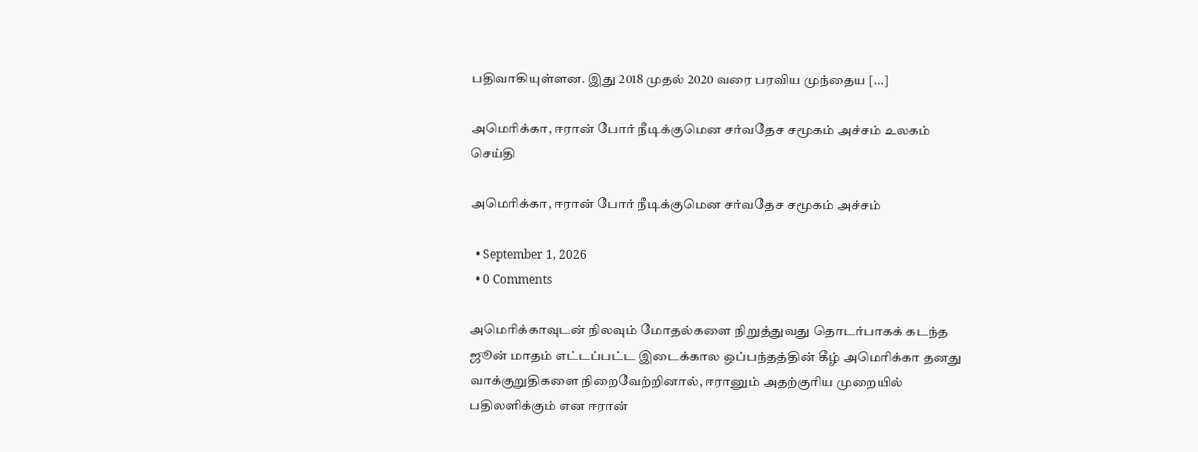பதிவாகியுள்ளன. இது 2018 முதல் 2020 வரை பரவிய முந்தைய […]

அமெரிக்கா, ஈரான் போர் நீடிக்குமென சர்வதேச சமூகம் அச்சம் உலகம் செய்தி

அமெரிக்கா, ஈரான் போர் நீடிக்குமென சர்வதேச சமூகம் அச்சம்

  • September 1, 2026
  • 0 Comments

அமெரிக்காவுடன் நிலவும் மோதல்களை நிறுத்துவது தொடர்பாகக் கடந்த ஜூன் மாதம் எட்டப்பட்ட இடைக்கால ஒப்பந்தத்தின் கீழ் அமெரிக்கா தனது வாக்குறுதிகளை நிறைவேற்றினால், ஈரானும் அதற்குரிய முறையில் பதிலளிக்கும் என ஈரான்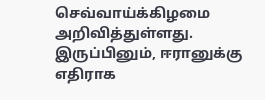செவ்வாய்க்கிழமை அறிவித்துள்ளது. இருப்பினும், ஈரானுக்கு எதிராக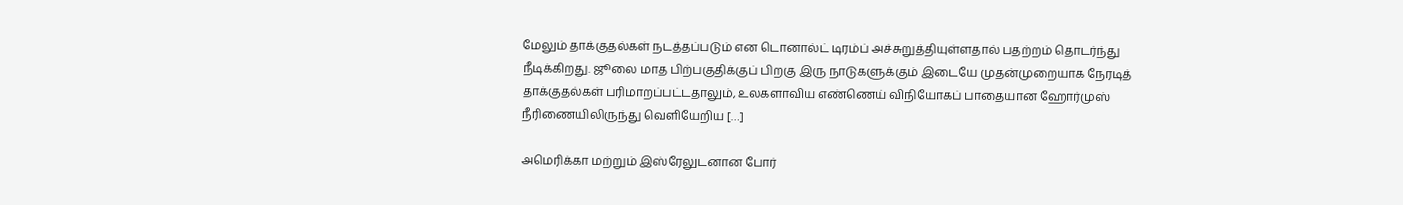மேலும் தாக்குதல்கள் நடத்தப்படும் என டொனால்ட் டிரம்ப் அச்சுறுத்தியுள்ளதால் பதற்றம் தொடர்ந்து நீடிக்கிறது. ஜூலை மாத பிற்பகுதிக்குப் பிறகு இரு நாடுகளுக்கும் இடையே முதன்முறையாக நேரடித் தாக்குதல்கள் பரிமாறப்பட்டதாலும், உலகளாவிய எண்ணெய் விநியோகப் பாதையான ஹோர்முஸ் நீரிணையிலிருந்து வெளியேறிய […]

அமெரிக்கா மற்றும் இஸ்ரேலுடனான போர்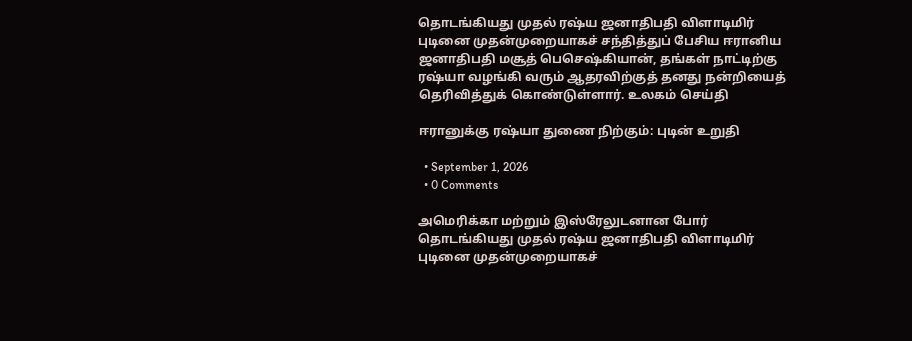தொடங்கியது முதல் ரஷ்ய ஜனாதிபதி விளாடிமிர் புடினை முதன்முறையாகச் சந்தித்துப் பேசிய ஈரானிய ஜனாதிபதி மசூத் பெசெஷ்கியான், தங்கள் நாட்டிற்கு ரஷ்யா வழங்கி வரும் ஆதரவிற்குத் தனது நன்றியைத் தெரிவித்துக் கொண்டுள்ளார். உலகம் செய்தி

ஈரானுக்கு ரஷ்யா துணை நிற்கும்: புடின் உறுதி

  • September 1, 2026
  • 0 Comments

அமெரிக்கா மற்றும் இஸ்ரேலுடனான போர் தொடங்கியது முதல் ரஷ்ய ஜனாதிபதி விளாடிமிர் புடினை முதன்முறையாகச்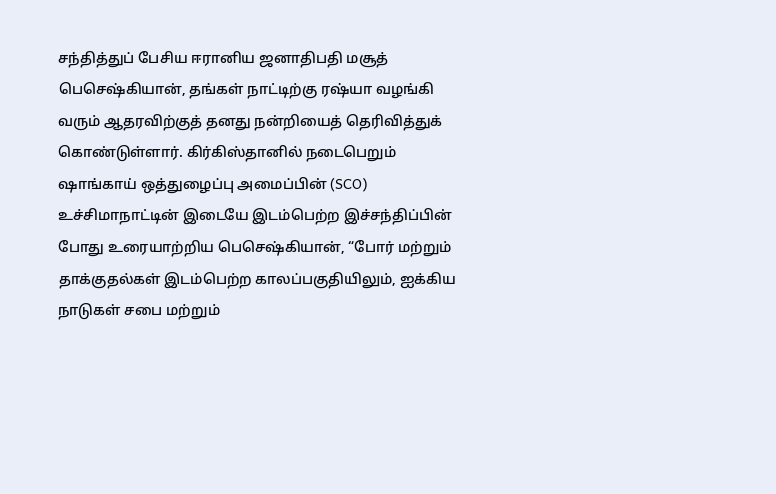சந்தித்துப் பேசிய ஈரானிய ஜனாதிபதி மசூத் பெசெஷ்கியான், தங்கள் நாட்டிற்கு ரஷ்யா வழங்கி வரும் ஆதரவிற்குத் தனது நன்றியைத் தெரிவித்துக் கொண்டுள்ளார். கிர்கிஸ்தானில் நடைபெறும் ஷாங்காய் ஒத்துழைப்பு அமைப்பின் (SCO) உச்சிமாநாட்டின் இடையே இடம்பெற்ற இச்சந்திப்பின் போது உரையாற்றிய பெசெஷ்கியான், “போர் மற்றும் தாக்குதல்கள் இடம்பெற்ற காலப்பகுதியிலும், ஐக்கிய நாடுகள் சபை மற்றும்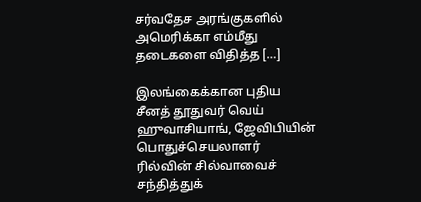சர்வதேச அரங்குகளில் அமெரிக்கா எம்மீது தடைகளை விதித்த […]

இலங்கைக்கான புதிய சீனத் தூதுவர் வெய் ஹுவாசியாங், ஜேவிபியின் பொதுச்செயலாளர் ரில்வின் சில்வாவைச் சந்தித்துக்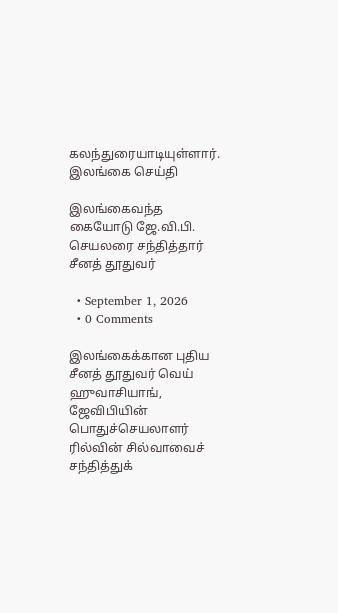கலந்துரையாடியுள்ளார். இலங்கை செய்தி

இலங்கைவந்த கையோடு ஜே.வி.பி. செயலரை சந்தித்தார் சீனத் தூதுவர்

  • September 1, 2026
  • 0 Comments

இலங்கைக்கான புதிய சீனத் தூதுவர் வெய் ஹுவாசியாங், ஜேவிபியின் பொதுச்செயலாளர் ரில்வின் சில்வாவைச் சந்தித்துக்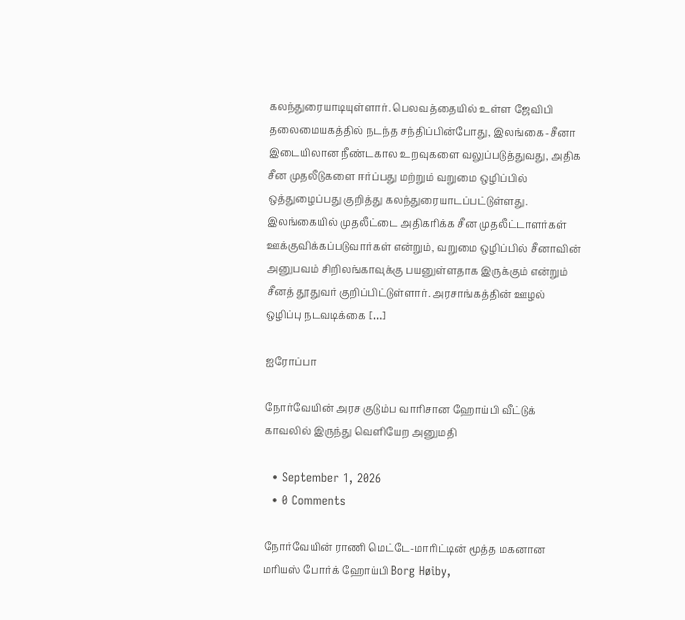கலந்துரையாடியுள்ளார். பெலவத்தையில் உள்ள ஜேவிபி தலைமையகத்தில் நடந்த சந்திப்பின்போது, இலங்கை-சீனா இடையிலான நீண்டகால உறவுகளை வலுப்படுத்துவது, அதிக சீன முதலீடுகளை ஈர்ப்பது மற்றும் வறுமை ஒழிப்பில் ஒத்துழைப்பது குறித்து கலந்துரையாடப்பட்டுள்ளது. இலங்கையில் முதலீட்டை அதிகரிக்க சீன முதலீட்டாளர்கள் ஊக்குவிக்கப்படுவார்கள் என்றும், வறுமை ஒழிப்பில் சீனாவின் அனுபவம் சிறிலங்காவுக்கு பயனுள்ளதாக இருக்கும் என்றும் சீனத் தூதுவர் குறிப்பிட்டுள்ளார். அரசாங்கத்தின் ஊழல் ஒழிப்பு நடவடிக்கை […]

ஐரோப்பா

நோர்வேயின் அரச குடும்ப வாரிசான ஹோய்பி வீட்டுக் காவலில் இருந்து வெளியேற அனுமதி

  • September 1, 2026
  • 0 Comments

நோர்வேயின் ராணி மெட்டே-மாரிட்டின் மூத்த மகனான மரியஸ் போர்க் ஹோய்பி Borg Høiby,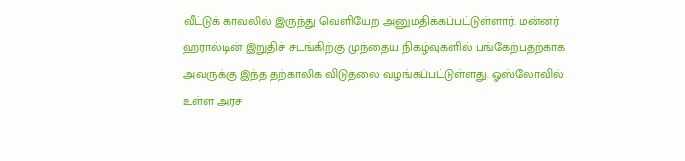வீட்டுக் காவலில் இருந்து வெளியேற அனுமதிக்கப்பட்டுள்ளார். மன்னர் ஹரால்டின் இறுதிச் சடங்கிற்கு முந்தைய நிகழ்வுகளில் பங்கேற்பதற்காக அவருக்கு இந்த தற்காலிக விடுதலை வழங்கப்பட்டுள்ளது. ஓஸ்லோவில் உள்ள அரச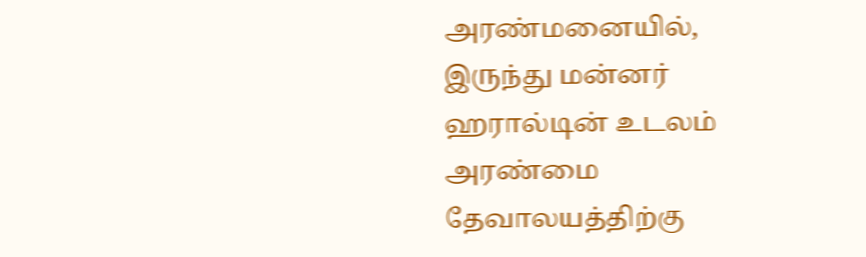அரண்மனையில், இருந்து மன்னர் ஹரால்டின் உடலம் அரண்மை தேவாலயத்திற்கு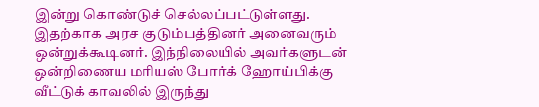இன்று கொண்டுச் செல்லப்பட்டுள்ளது. இதற்காக அரச குடும்பத்தினர் அனைவரும் ஒன்றுக்கூடினர். இந்நிலையில் அவர்களுடன் ஒன்றிணைய மரியஸ் போர்க் ஹோய்பிக்கு வீட்டுக் காவலில் இருந்து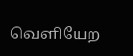வெளியேற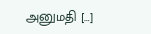அனுமதி […]